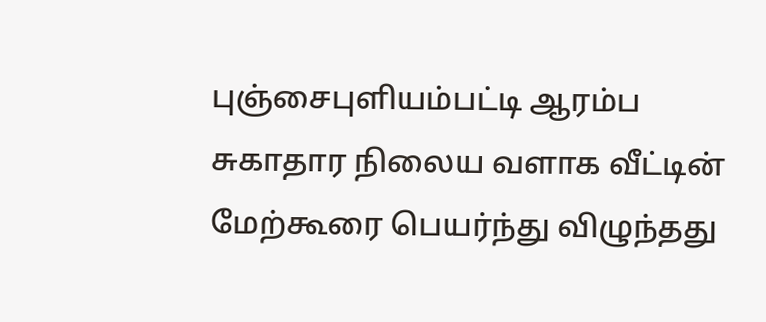புஞ்சைபுளியம்பட்டி ஆரம்ப சுகாதார நிலைய வளாக வீட்டின் மேற்கூரை பெயர்ந்து விழுந்தது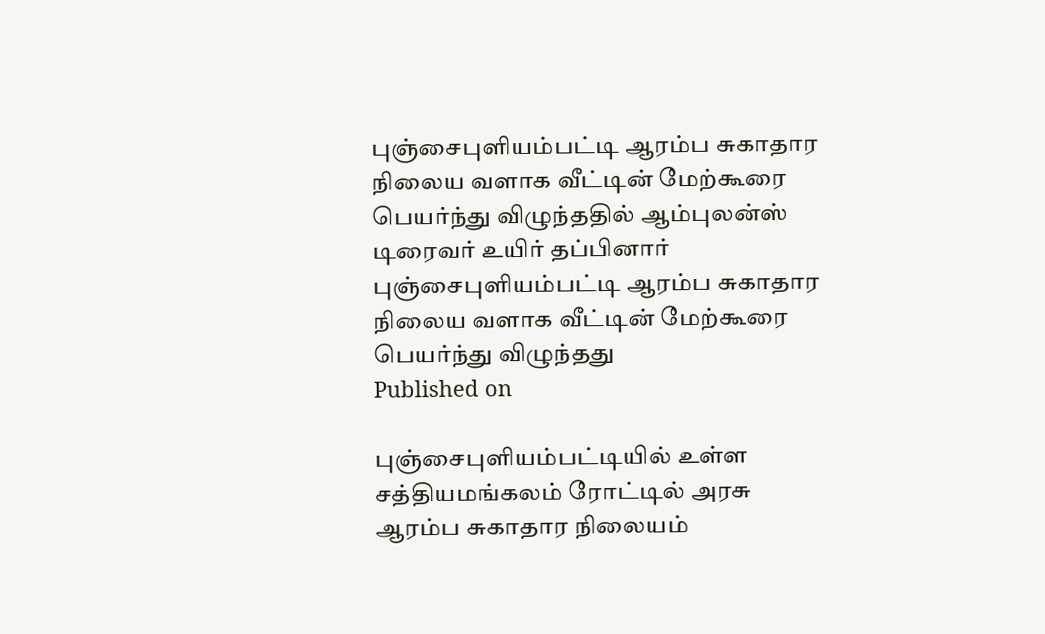புஞ்சைபுளியம்பட்டி ஆரம்ப சுகாதார நிலைய வளாக வீட்டின் மேற்கூரை பெயர்ந்து விழுந்ததில் ஆம்புலன்ஸ் டிரைவர் உயிர் தப்பினார்
புஞ்சைபுளியம்பட்டி ஆரம்ப சுகாதார நிலைய வளாக வீட்டின் மேற்கூரை பெயர்ந்து விழுந்தது
Published on

புஞ்சைபுளியம்பட்டியில் உள்ள சத்தியமங்கலம் ரோட்டில் அரசு ஆரம்ப சுகாதார நிலையம்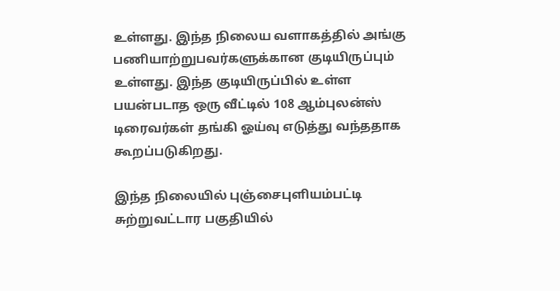உள்ளது. இந்த நிலைய வளாகத்தில் அங்கு பணியாற்றுபவர்களுக்கான குடியிருப்பும் உள்ளது. இந்த குடியிருப்பில் உள்ள பயன்படாத ஒரு வீட்டில் 108 ஆம்புலன்ஸ் டிரைவர்கள் தங்கி ஓய்வு எடுத்து வந்ததாக கூறப்படுகிறது.

இந்த நிலையில் புஞ்சைபுளியம்பட்டி சுற்றுவட்டார பகுதியில்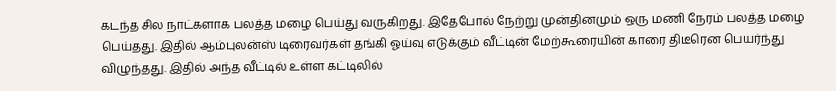கடந்த சில நாட்களாக பலத்த மழை பெய்து வருகிறது. இதேபோல் நேற்று முன்தினமும் ஒரு மணி நேரம் பலத்த மழை பெய்தது. இதில் ஆம்புலன்ஸ் டிரைவர்கள் தங்கி ஓய்வு எடுக்கும் வீட்டின் மேற்கூரையின் காரை திடீரென பெயர்ந்து விழுந்தது. இதில் அந்த வீட்டில் உள்ள கட்டிலில்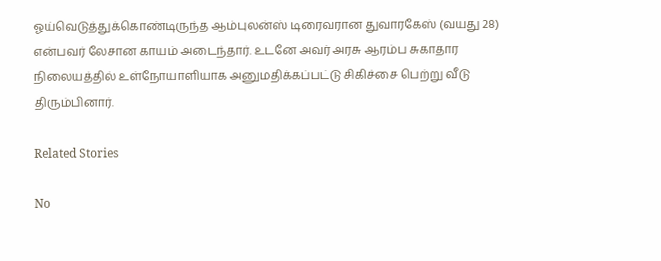ஓய்வெடுத்துக்கொண்டிருந்த ஆம்புலன்ஸ் டிரைவரான துவாரகேஸ் (வயது 28) என்பவர் லேசான காயம் அடைந்தார். உடனே அவர் அரசு ஆரம்ப சுகாதார நிலையத்தில் உள்நோயாளியாக அனுமதிக்கப்பட்டு சிகிச்சை பெற்று வீடு திரும்பினார்.

Related Stories

No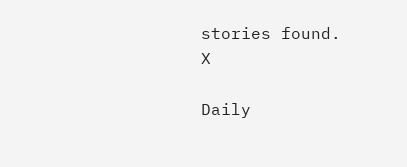stories found.
X

Daily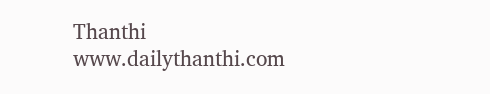Thanthi
www.dailythanthi.com